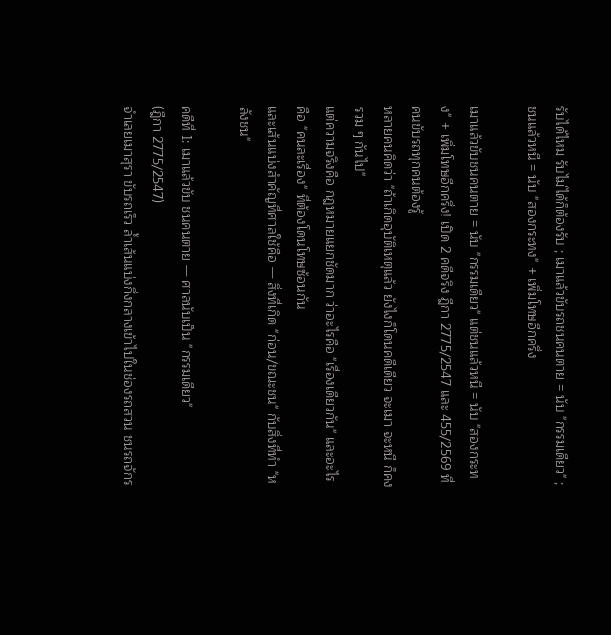รับได้ไหม รับไม่ได้ก็ต้องรับ ; เมาแล้วขับรถชนคนตาย = นับ "กรรมเดียว" ; ชนแล้วหนี = นับ "สองกระทง" + เพิ่มโทษอีกครึ่ง

เมาแล้วขับชนคนตาย = นับ "กรรมเดียว" แต่ชนแล้วหนี = นับ "สองกระทง" + เพิ่มโทษอีกครึ่ง! เปิด 2 คดีจริง ฎีกา 2775/2547 และ 455/2569 ที่คนขับรถทุกคนต้องรู้
หลายคนคิดว่า "ถ้าเกิดอุบัติเหตุแล้ว ยังไงก็โดนคดีเดียว จะเมา จะหนี ก็คงรวม ๆ กันไป"
แต่ความจริงคือ กฎหมายแยกชัดมาก ว่าอะไรคือ "เรื่องเดียวกัน" และอะไรคือ "คนละเรื่อง" ที่ต้องโดนโทษซ้อนกัน
และเส้นแบ่งสำคัญที่ศาลใช้คือ — สิ่งที่เกิด "ก่อน/ขณะชน" กับสิ่งที่ทำ "หลังชน"

คดีที่ 1: เมาแล้วขับ ชนคนตาย — ศาลนับเป็น "กรรมเดียว"
(ฎีกา 2775/2547)
จำเลยเมาสุรา ขับรถเร็ว ล้ำเส้นแบ่งกึ่งกลางเข้าไปในช่องรถสวน ชนรถจักร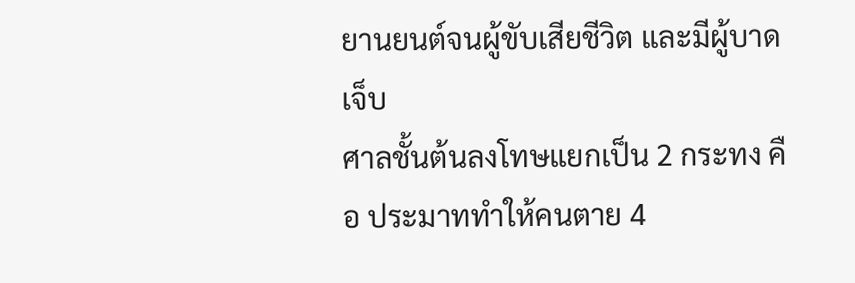ยานยนต์จนผู้ขับเสียชีวิต และมีผู้บาดเจ็บ
ศาลชั้นต้นลงโทษแยกเป็น 2 กระทง คือ ประมาททำให้คนตาย 4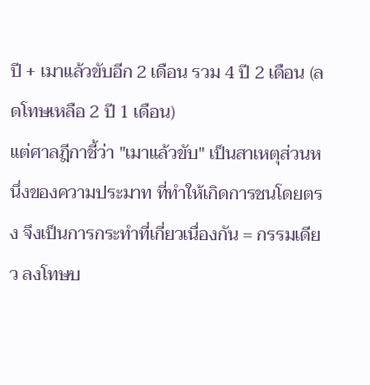ปี + เมาแล้วขับอีก 2 เดือน รวม 4 ปี 2 เดือน (ลดโทษเหลือ 2 ปี 1 เดือน)
แต่ศาลฎีกาชี้ว่า "เมาแล้วขับ" เป็นสาเหตุส่วนหนึ่งของความประมาท ที่ทำให้เกิดการชนโดยตรง จึงเป็นการกระทำที่เกี่ยวเนื่องกัน = กรรมเดียว ลงโทษบ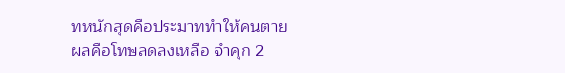ทหนักสุดคือประมาททำให้คนตาย
ผลคือโทษลดลงเหลือ จำคุก 2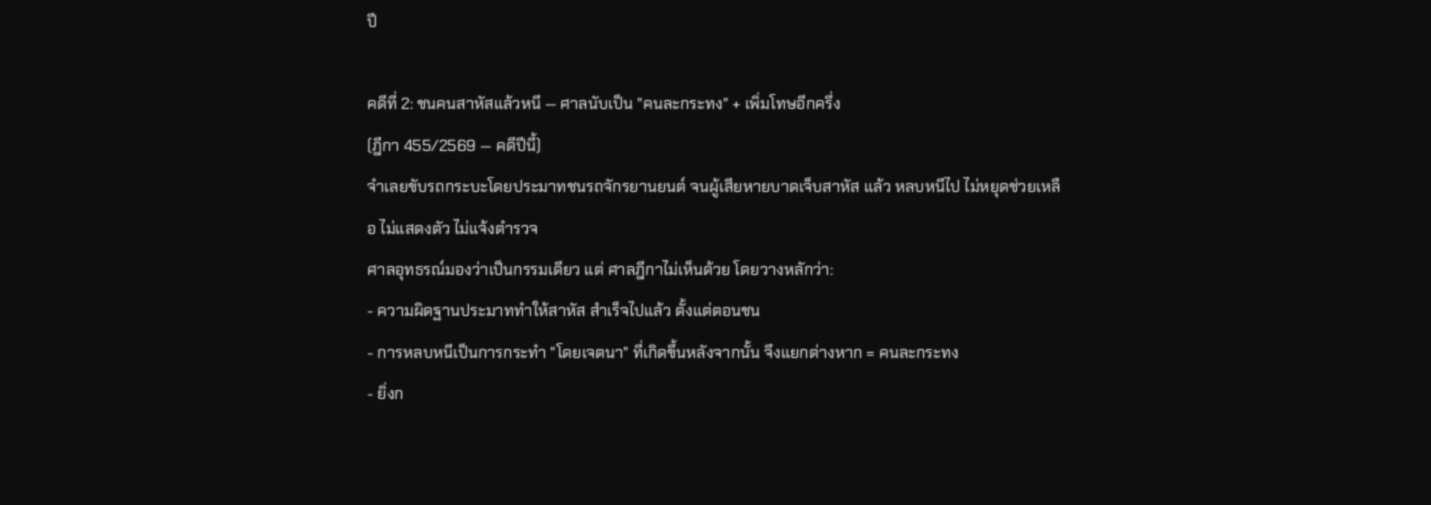ปี

คดีที่ 2: ชนคนสาหัสแล้วหนี — ศาลนับเป็น "คนละกระทง" + เพิ่มโทษอีกครึ่ง
(ฎีกา 455/2569 — คดีปีนี้)
จำเลยขับรถกระบะโดยประมาทชนรถจักรยานยนต์ จนผู้เสียหายบาดเจ็บสาหัส แล้ว หลบหนีไป ไม่หยุดช่วยเหลือ ไม่แสดงตัว ไม่แจ้งตำรวจ
ศาลอุทธรณ์มองว่าเป็นกรรมเดียว แต่ ศาลฎีกาไม่เห็นด้วย โดยวางหลักว่า:
- ความผิดฐานประมาททำให้สาหัส สำเร็จไปแล้ว ตั้งแต่ตอนชน
- การหลบหนีเป็นการกระทำ "โดยเจตนา" ที่เกิดขึ้นหลังจากนั้น จึงแยกต่างหาก = คนละกระทง
- ยิ่งก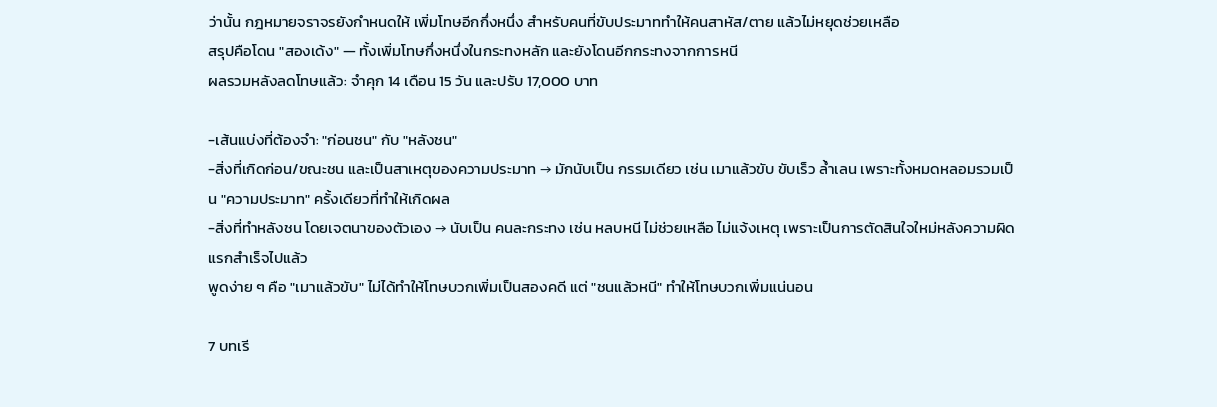ว่านั้น กฎหมายจราจรยังกำหนดให้ เพิ่มโทษอีกกึ่งหนึ่ง สำหรับคนที่ขับประมาททำให้คนสาหัส/ตาย แล้วไม่หยุดช่วยเหลือ
สรุปคือโดน "สองเด้ง" — ทั้งเพิ่มโทษกึ่งหนึ่งในกระทงหลัก และยังโดนอีกกระทงจากการหนี
ผลรวมหลังลดโทษแล้ว: จำคุก 14 เดือน 15 วัน และปรับ 17,000 บาท

-เส้นแบ่งที่ต้องจำ: "ก่อนชน" กับ "หลังชน"
-สิ่งที่เกิดก่อน/ขณะชน และเป็นสาเหตุของความประมาท → มักนับเป็น กรรมเดียว เช่น เมาแล้วขับ ขับเร็ว ล้ำเลน เพราะทั้งหมดหลอมรวมเป็น "ความประมาท" ครั้งเดียวที่ทำให้เกิดผล
-สิ่งที่ทำหลังชน โดยเจตนาของตัวเอง → นับเป็น คนละกระทง เช่น หลบหนี ไม่ช่วยเหลือ ไม่แจ้งเหตุ เพราะเป็นการตัดสินใจใหม่หลังความผิดแรกสำเร็จไปแล้ว
พูดง่าย ๆ คือ "เมาแล้วขับ" ไม่ได้ทำให้โทษบวกเพิ่มเป็นสองคดี แต่ "ชนแล้วหนี" ทำให้โทษบวกเพิ่มแน่นอน

7 บทเรี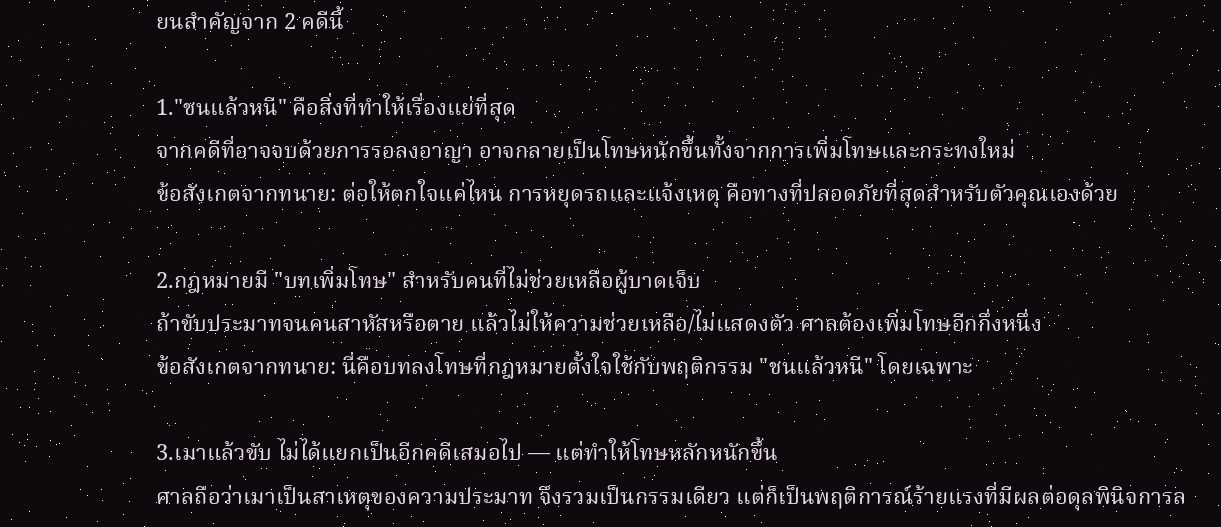ยนสำคัญจาก 2 คดีนี้

1."ชนแล้วหนี" คือสิ่งที่ทำให้เรื่องแย่ที่สุด
จากคดีที่อาจจบด้วยการรอลงอาญา อาจกลายเป็นโทษหนักขึ้นทั้งจากการเพิ่มโทษและกระทงใหม่
ข้อสังเกตจากทนาย: ต่อให้ตกใจแค่ไหน การหยุดรถและแจ้งเหตุ คือทางที่ปลอดภัยที่สุดสำหรับตัวคุณเองด้วย

2.กฎหมายมี "บทเพิ่มโทษ" สำหรับคนที่ไม่ช่วยเหลือผู้บาดเจ็บ
ถ้าขับประมาทจนคนสาหัสหรือตาย แล้วไม่ให้ความช่วยเหลือ/ไม่แสดงตัว ศาลต้องเพิ่มโทษอีกกึ่งหนึ่ง
ข้อสังเกตจากทนาย: นี่คือบทลงโทษที่กฎหมายตั้งใจใช้กับพฤติกรรม "ชนแล้วหนี" โดยเฉพาะ

3.เมาแล้วขับ ไม่ได้แยกเป็นอีกคดีเสมอไป — แต่ทำให้โทษหลักหนักขึ้น
ศาลถือว่าเมาเป็นสาเหตุของความประมาท จึงรวมเป็นกรรมเดียว แต่ก็เป็นพฤติการณ์ร้ายแรงที่มีผลต่อดุลพินิจการล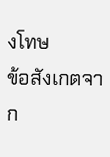งโทษ
ข้อสังเกตจาก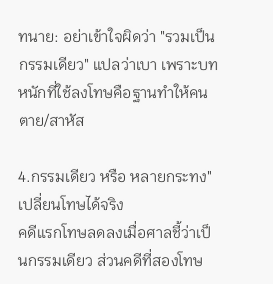ทนาย: อย่าเข้าใจผิดว่า "รวมเป็นกรรมเดียว" แปลว่าเบา เพราะบทหนักที่ใช้ลงโทษคือฐานทำให้คนตาย/สาหัส

4.กรรมเดียว หรือ หลายกระทง" เปลี่ยนโทษได้จริง
คดีแรกโทษลดลงเมื่อศาลชี้ว่าเป็นกรรมเดียว ส่วนคดีที่สองโทษ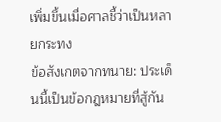เพิ่มขึ้นเมื่อศาลชี้ว่าเป็นหลายกระทง
ข้อสังเกตจากทนาย: ประเด็นนี้เป็นข้อกฎหมายที่สู้กัน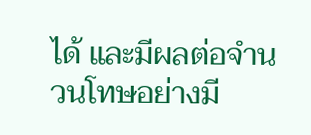ได้ และมีผลต่อจำนวนโทษอย่างมี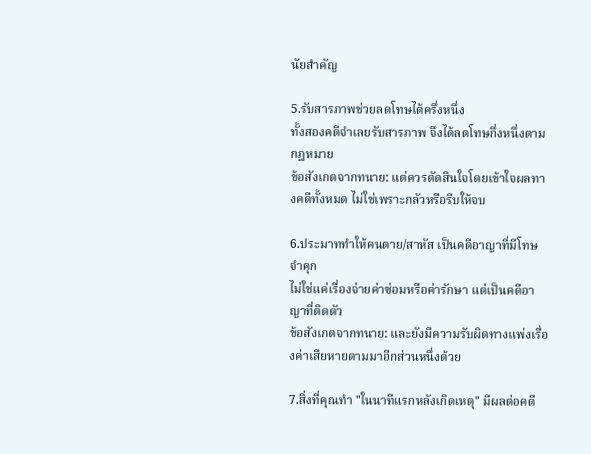นัยสำคัญ

5.รับสารภาพช่วยลดโทษได้ครึ่งหนึ่ง
ทั้งสองคดีจำเลยรับสารภาพ จึงได้ลดโทษกึ่งหนึ่งตามกฎหมาย
ข้อสังเกตจากทนาย: แต่ควรตัดสินใจโดยเข้าใจผลทางคดีทั้งหมด ไม่ใช่เพราะกลัวหรือรีบให้จบ

6.ประมาททำให้คนตาย/สาหัส เป็นคดีอาญาที่มีโทษจำคุก
ไม่ใช่แค่เรื่องจ่ายค่าซ่อมหรือค่ารักษา แต่เป็นคดีอาญาที่ติดตัว
ข้อสังเกตจากทนาย: และยังมีความรับผิดทางแพ่งเรื่องค่าเสียหายตามมาอีกส่วนหนึ่งด้วย

7.สิ่งที่คุณทำ "ในนาทีแรกหลังเกิดเหตุ" มีผลต่อคดี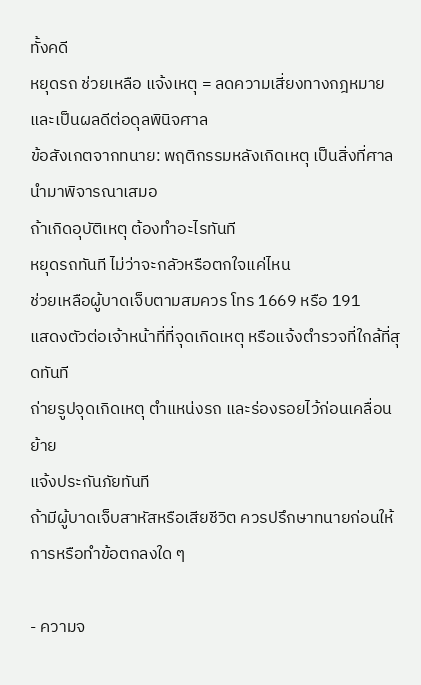ทั้งคดี
หยุดรถ ช่วยเหลือ แจ้งเหตุ = ลดความเสี่ยงทางกฎหมายและเป็นผลดีต่อดุลพินิจศาล
ข้อสังเกตจากทนาย: พฤติกรรมหลังเกิดเหตุ เป็นสิ่งที่ศาลนำมาพิจารณาเสมอ
ถ้าเกิดอุบัติเหตุ ต้องทำอะไรทันที
หยุดรถทันที ไม่ว่าจะกลัวหรือตกใจแค่ไหน
ช่วยเหลือผู้บาดเจ็บตามสมควร โทร 1669 หรือ 191
แสดงตัวต่อเจ้าหน้าที่ที่จุดเกิดเหตุ หรือแจ้งตำรวจที่ใกล้ที่สุดทันที
ถ่ายรูปจุดเกิดเหตุ ตำแหน่งรถ และร่องรอยไว้ก่อนเคลื่อนย้าย
แจ้งประกันภัยทันที
ถ้ามีผู้บาดเจ็บสาหัสหรือเสียชีวิต ควรปรึกษาทนายก่อนให้การหรือทำข้อตกลงใด ๆ

- ความจ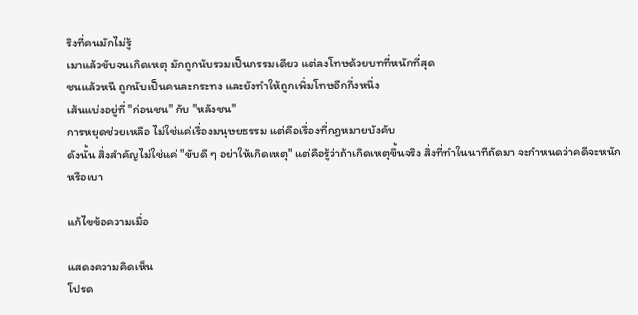ริงที่คนมักไม่รู้
เมาแล้วขับจนเกิดเหตุ มักถูกนับรวมเป็นกรรมเดียว แต่ลงโทษด้วยบทที่หนักที่สุด
ชนแล้วหนี ถูกนับเป็นคนละกระทง และยังทำให้ถูกเพิ่มโทษอีกกึ่งหนึ่ง
เส้นแบ่งอยู่ที่ "ก่อนชน" กับ "หลังชน"
การหยุดช่วยเหลือ ไม่ใช่แค่เรื่องมนุษยธรรม แต่คือเรื่องที่กฎหมายบังคับ
ดังนั้น สิ่งสำคัญไม่ใช่แค่ "ขับดี ๆ อย่าให้เกิดเหตุ" แต่คือรู้ว่าถ้าเกิดเหตุขึ้นจริง สิ่งที่ทำในนาทีถัดมา จะกำหนดว่าคดีจะหนักหรือเบา

แก้ไขข้อความเมื่อ

แสดงความคิดเห็น
โปรด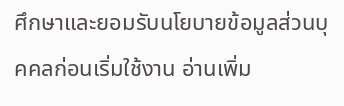ศึกษาและยอมรับนโยบายข้อมูลส่วนบุคคลก่อนเริ่มใช้งาน อ่านเพิ่ม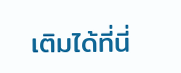เติมได้ที่นี่